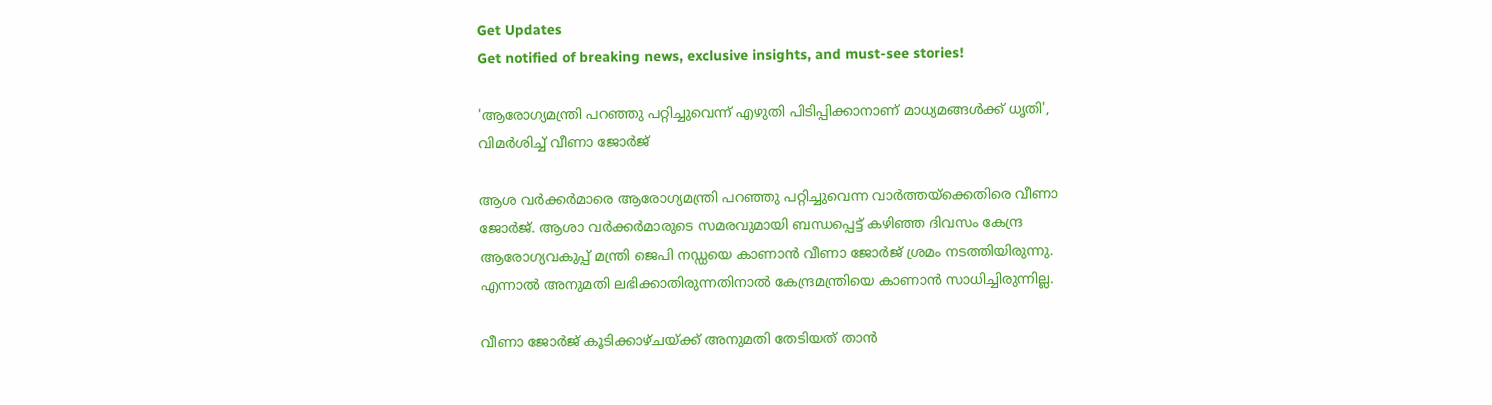Get Updates
Get notified of breaking news, exclusive insights, and must-see stories!

'ആരോഗ്യമന്ത്രി പറഞ്ഞു പറ്റിച്ചുവെന്ന് എഴുതി പിടിപ്പിക്കാനാണ് മാധ്യമങ്ങള്‍ക്ക് ധൃതി', വിമർശിച്ച് വീണാ ജോർജ്

ആശ വർക്കർമാരെ ആരോഗ്യമന്ത്രി പറഞ്ഞു പറ്റിച്ചുവെന്ന വാർത്തയ്ക്കെതിരെ വീണാ ജോർജ്. ആശാ വർക്കർമാരുടെ സമരവുമായി ബന്ധപ്പെട്ട് കഴിഞ്ഞ ദിവസം കേന്ദ്ര ആരോഗ്യവകുപ്പ് മന്ത്രി ജെപി നഡ്ഡയെ കാണാൻ വീണാ ജോർജ് ശ്രമം നടത്തിയിരുന്നു. എന്നാൽ അനുമതി ലഭിക്കാതിരുന്നതിനാൽ കേന്ദ്രമന്ത്രിയെ കാണാൻ സാധിച്ചിരുന്നില്ല.

വീണാ ജോര്‍ജ് കൂടിക്കാഴ്ചയ്ക്ക് അനുമതി തേടിയത് താന്‍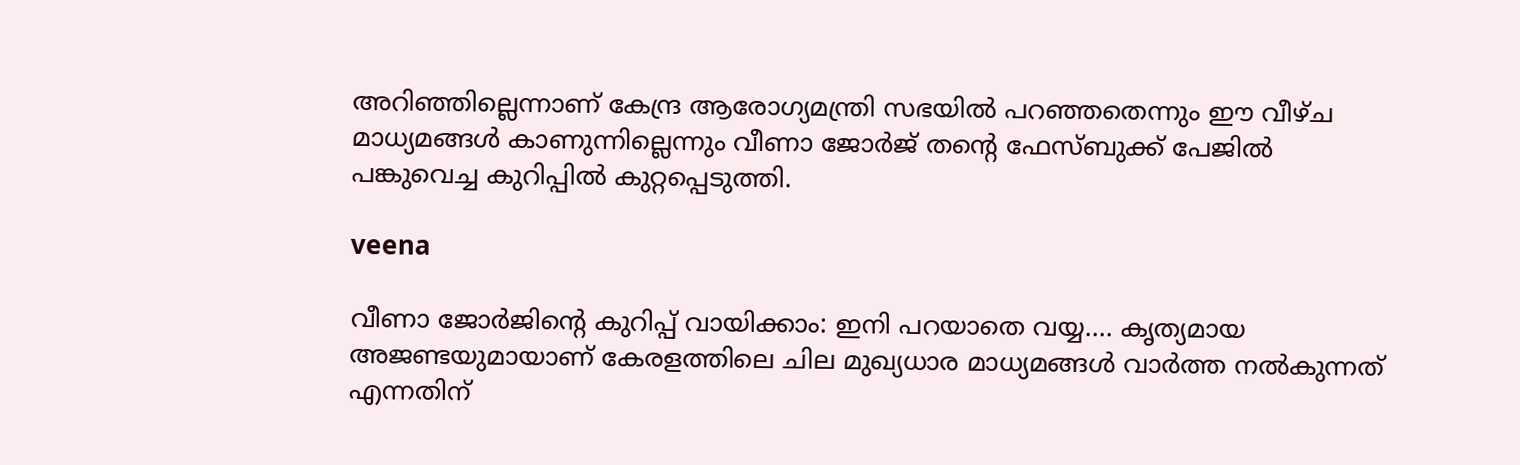അറിഞ്ഞില്ലെന്നാണ് കേന്ദ്ര ആരോഗ്യമന്ത്രി സഭയിൽ പറഞ്ഞതെന്നും ഈ വീഴ്ച മാധ്യമങ്ങൾ കാണുന്നില്ലെന്നും വീണാ ജോർജ് തന്റെ ഫേസ്ബുക്ക് പേജിൽ പങ്കുവെച്ച കുറിപ്പിൽ കുറ്റപ്പെടുത്തി.

veena

വീണാ ജോർജിന്റെ കുറിപ്പ് വായിക്കാം: ഇനി പറയാതെ വയ്യ.... കൃത്യമായ അജണ്ടയുമായാണ് കേരളത്തിലെ ചില മുഖ്യധാര മാധ്യമങ്ങള്‍ വാര്‍ത്ത നല്‍കുന്നത് എന്നതിന്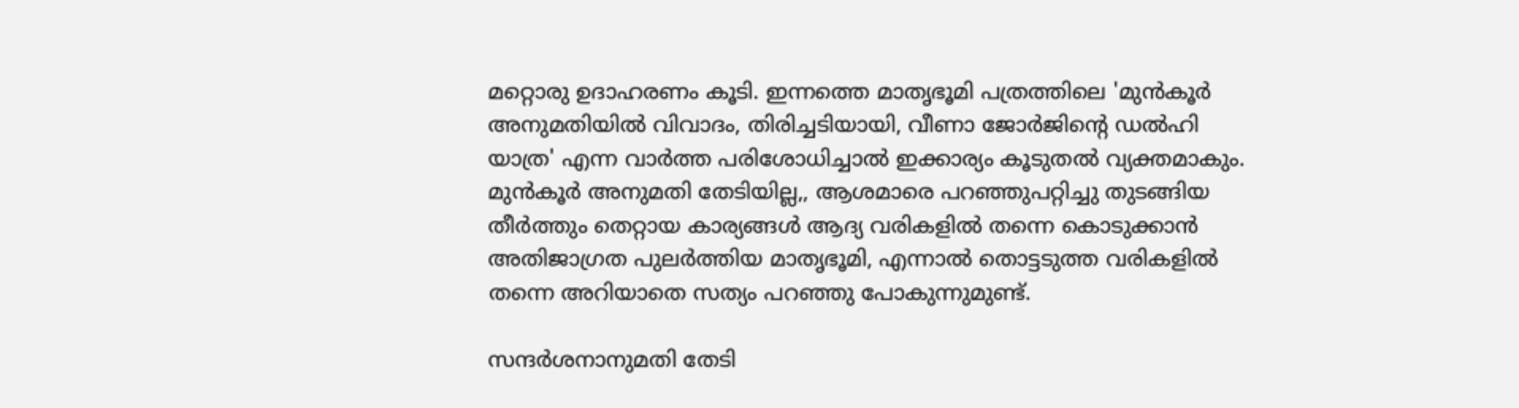മറ്റൊരു ഉദാഹരണം കൂടി. ഇന്നത്തെ മാതൃഭൂമി പത്രത്തിലെ 'മുന്‍കൂര്‍ അനുമതിയില്‍ വിവാദം, തിരിച്ചടിയായി, വീണാ ജോര്‍ജിന്റെ ഡല്‍ഹി യാത്ര' എന്ന വാര്‍ത്ത പരിശോധിച്ചാല്‍ ഇക്കാര്യം കൂടുതല്‍ വ്യക്തമാകും. മുന്‍കൂര്‍ അനുമതി തേടിയില്ല,, ആശമാരെ പറഞ്ഞുപറ്റിച്ചു തുടങ്ങിയ തീര്‍ത്തും തെറ്റായ കാര്യങ്ങള്‍ ആദ്യ വരികളില്‍ തന്നെ കൊടുക്കാന്‍ അതിജാഗ്രത പുലര്‍ത്തിയ മാതൃഭൂമി, എന്നാല്‍ തൊട്ടടുത്ത വരികളില്‍ തന്നെ അറിയാതെ സത്യം പറഞ്ഞു പോകുന്നുമുണ്ട്.

സന്ദര്‍ശനാനുമതി തേടി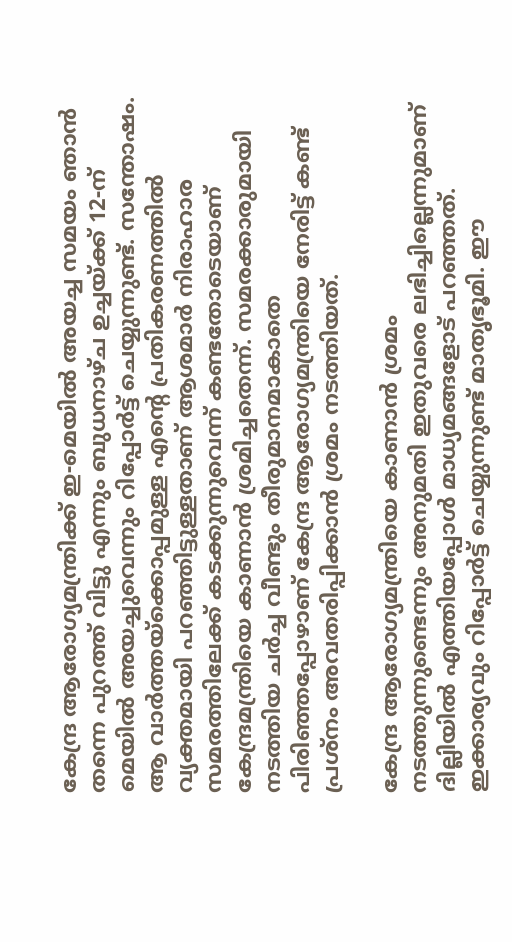കേന്ദ്ര ആരോഗ്യമന്ത്രിക്ക് ഇ-മെയില്‍ അയച്ച സമയം ഞാന്‍ തന്നെ പുറത്ത് വിട്ടു എന്നും ബുധനാഴ്ച ഉച്ചയ്ക്ക് 12-ന് മെയില്‍ അയച്ചുവെന്നും റിപ്പോര്‍ട്ട് ചെയ്യുന്നുണ്ട്. സന്തോഷം. ആ വാര്‍ത്തയ്‌ക്കൊപ്പമുള്ള എന്റെ പ്രതികരണത്തില്‍ വ്യക്തമായി പറഞ്ഞിട്ടുള്ളതാണ് ആശമാര്‍ നിരാഹാര സമരത്തിലേക്ക് കടക്കുന്നുവെന്ന് കണ്ടതോടെയാണ് കേന്ദ്രമന്ത്രിയെ കാണാന്‍ ശ്രമിച്ചതെന്ന്. സമരക്കാരുമായി നടത്തിയ ചര്‍ച്ച വീണ്ടും തീരുമാനമാകാതെ പിരിഞ്ഞപ്പോഴാണ് കേന്ദ്ര ആരോഗ്യമന്ത്രിയെ നേരിട്ട് കണ്ട് പ്രശ്‌നം അവതരിപ്പിക്കാന്‍ ശ്രമം നടത്തിയത്.

കേന്ദ്ര ആരോഗ്യമന്ത്രിയെ കാണാന്‍ ശ്രമം നടത്തുന്നുണ്ടെന്നും അനുമതി ഇതുവരെ ലഭിച്ചില്ലെന്നുമാണ് ദില്ലിയില്‍ എത്തിയപ്പോള്‍ മാധ്യമങ്ങളോട് പറഞ്ഞത്. ഇക്കാര്യവും റിപ്പോര്‍ട്ട് ചെയ്യുന്നുണ്ട് മാതൃഭൂമി. ഈ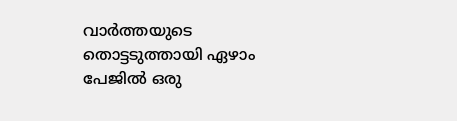വാര്‍ത്തയുടെ തൊട്ടടുത്തായി ഏഴാം പേജില്‍ ഒരു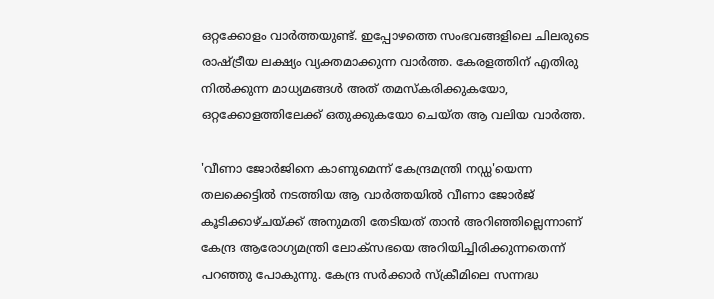ഒറ്റക്കോളം വാര്‍ത്തയുണ്ട്. ഇപ്പോഴത്തെ സംഭവങ്ങളിലെ ചിലരുടെ രാഷ്ട്രീയ ലക്ഷ്യം വ്യക്തമാക്കുന്ന വാര്‍ത്ത. കേരളത്തിന് എതിരു നില്‍ക്കുന്ന മാധ്യമങ്ങള്‍ അത് തമസ്‌കരിക്കുകയോ, ഒറ്റക്കോളത്തിലേക്ക് ഒതുക്കുകയോ ചെയ്ത ആ വലിയ വാര്‍ത്ത.

'വീണാ ജോര്‍ജിനെ കാണുമെന്ന് കേന്ദ്രമന്ത്രി നഡ്ഡ'യെന്ന തലക്കെട്ടില്‍ നടത്തിയ ആ വാര്‍ത്തയില്‍ വീണാ ജോര്‍ജ് കൂടിക്കാഴ്ചയ്ക്ക് അനുമതി തേടിയത് താന്‍ അറിഞ്ഞില്ലെന്നാണ് കേന്ദ്ര ആരോഗ്യമന്ത്രി ലോക്‌സഭയെ അറിയിച്ചിരിക്കുന്നതെന്ന് പറഞ്ഞു പോകുന്നു. കേന്ദ്ര സര്‍ക്കാര്‍ സ്‌ക്രീമിലെ സന്നദ്ധ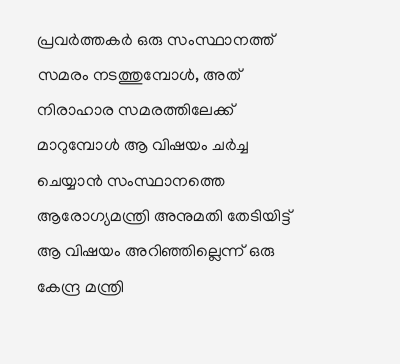പ്രവര്‍ത്തകര്‍ ഒരു സംസ്ഥാനത്ത് സമരം നടത്തുമ്പോള്‍, അത് നിരാഹാര സമരത്തിലേക്ക് മാറുമ്പോള്‍ ആ വിഷയം ചര്‍ച്ച ചെയ്യാന്‍ സംസ്ഥാനത്തെ ആരോഗ്യമന്ത്രി അനുമതി തേടിയിട്ട് ആ വിഷയം അറിഞ്ഞില്ലെന്ന് ഒരു കേന്ദ്ര മന്ത്രി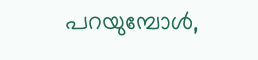പറയുമ്പോള്‍,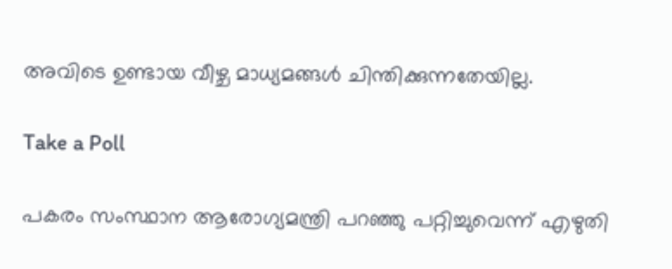അവിടെ ഉണ്ടായ വീഴ്ച മാധ്യമങ്ങള്‍ ചിന്തിക്കുന്നതേയില്ല.

Take a Poll

പകരം സംസ്ഥാന ആരോഗ്യമന്ത്രി പറഞ്ഞു പറ്റിച്ചുവെന്ന് എഴുതി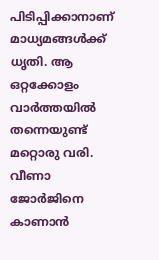പിടിപ്പിക്കാനാണ് മാധ്യമങ്ങള്‍ക്ക് ധൃതി. ആ ഒറ്റക്കോളം വാര്‍ത്തയില്‍ തന്നെയുണ്ട് മറ്റൊരു വരി. വീണാ ജോര്‍ജിനെ കാണാന്‍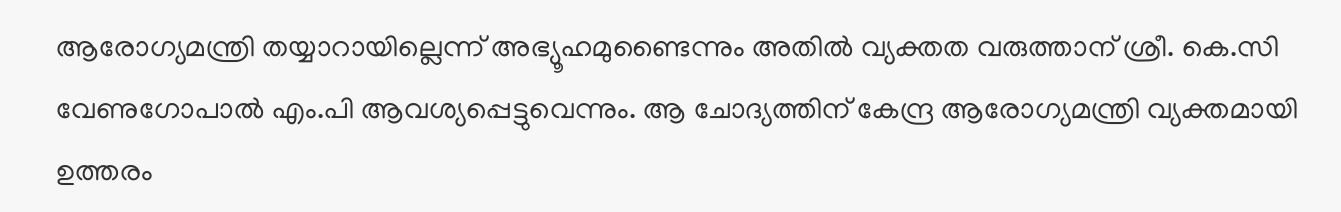ആരോഗ്യമന്ത്രി തയ്യാറായില്ലെന്ന് അഭ്യൂഹമുണ്ടൈന്നും അതില്‍ വ്യക്തത വരുത്താന് ശ്രീ. കെ.സി വേണുഗോപാല്‍ എം.പി ആവശ്യപ്പെട്ടുവെന്നും. ആ ചോദ്യത്തിന് കേന്ദ്ര ആരോഗ്യമന്ത്രി വ്യക്തമായി ഉത്തരം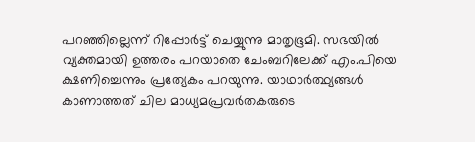പറഞ്ഞില്ലെന്ന് റിപ്പോര്‍ട്ട് ചെയ്യുന്നു മാതൃഭൂമി. സഭയില്‍ വ്യക്തമായി ഉത്തരം പറയാതെ ചേംബറിലേക്ക് എം.പിയെ ക്ഷണിച്ചെന്നും പ്രത്യേകം പറയുന്നു. യാഥാര്‍ത്ഥ്യങ്ങള്‍ കാണാത്തത് ചില മാധ്യമപ്രവർതകരുടെ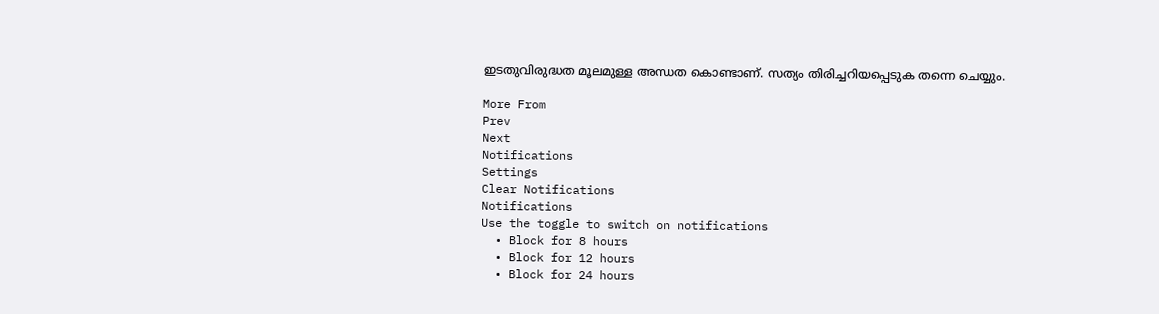ഇടതുവിരുദ്ധത മൂലമുള്ള അന്ധത കൊണ്ടാണ്. സത്യം തിരിച്ചറിയപ്പെടുക തന്നെ ചെയ്യും.

More From
Prev
Next
Notifications
Settings
Clear Notifications
Notifications
Use the toggle to switch on notifications
  • Block for 8 hours
  • Block for 12 hours
  • Block for 24 hours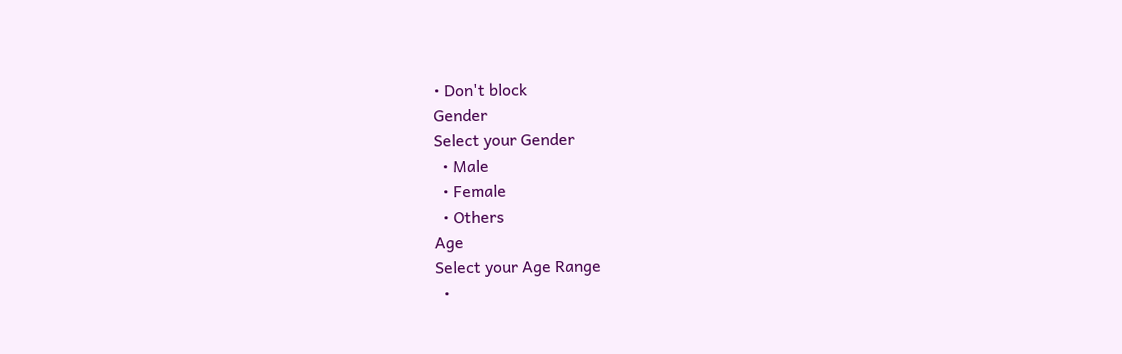• Don't block
Gender
Select your Gender
  • Male
  • Female
  • Others
Age
Select your Age Range
  •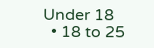Under 18
  • 18 to 25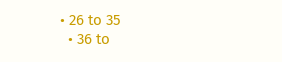• 26 to 35
  • 36 to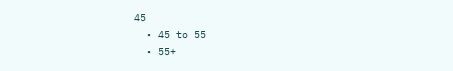45
  • 45 to 55
  • 55+